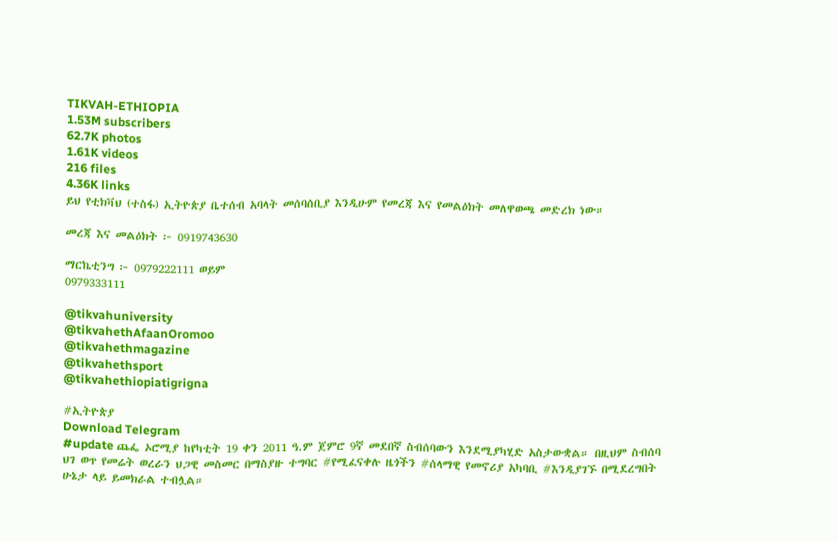TIKVAH-ETHIOPIA
1.53M subscribers
62.7K photos
1.61K videos
216 files
4.36K links
ይህ የቲክቫህ (ተስፋ) ኢትዮጵያ ቤተሰብ አባላት መሰባሰቢያ እንዲሁም የመረጃ እና የመልዕክት መለዋወጫ መድረክ ነው።

መረጃ እና መልዕክት ፦ 0919743630

ማርኬቲንግ ፦ 0979222111 ወይም
0979333111

@tikvahuniversity
@tikvahethAfaanOromoo
@tikvahethmagazine
@tikvahethsport
@tikvahethiopiatigrigna

#ኢትዮጵያ
Download Telegram
#update ጨፌ ኦሮሚያ ከየካቲት 19 ቀን 2011 ዓ.ም ጀምሮ 9ኛ መደበኛ ስብሰባውን እንደሚያካሂድ አስታውቋል። በዚህም ስብሰባ ህገ ወጥ የመሬት ወረራን ህጋዊ መስመር በማስያዙ ተግባር #የሚፈናቀሉ ዜጎችን #ሰላማዊ የመኖሪያ አካባቢ #እንዲያገኙ በሚደረግበት ሁኔታ ላይ ይመክራል ተብሏል።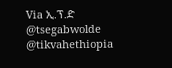Via ኢ.ፕ.ድ
@tsegabwolde @tikvahethiopia